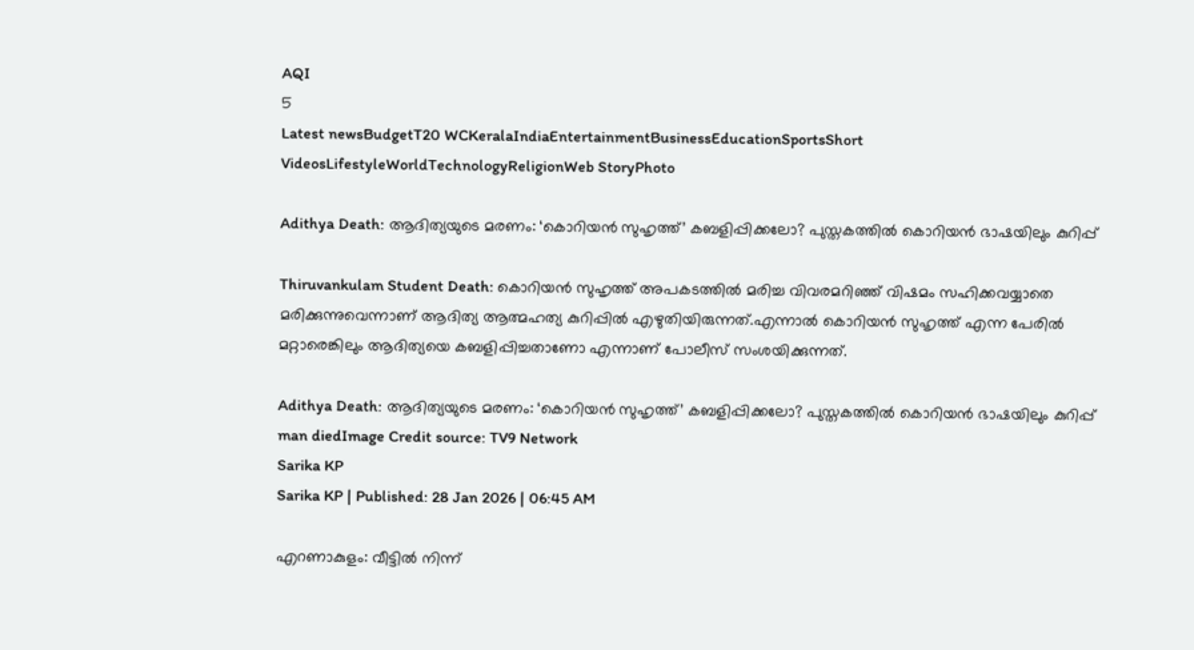AQI
5
Latest newsBudgetT20 WCKeralaIndiaEntertainmentBusinessEducationSportsShort VideosLifestyleWorldTechnologyReligionWeb StoryPhoto

Adithya Death: ആദിത്യയുടെ മരണം: ‘കൊറിയൻ സുഹൃത്ത്’ കബളിപ്പിക്കലോ? പുസ്തകത്തിൽ കൊറിയൻ ഭാഷയിലും കുറിപ്പ്

Thiruvankulam Student Death: കൊറിയൻ സുഹൃത്ത് അപകടത്തിൽ മരിച്ച വിവരമറിഞ്ഞ് വിഷമം സഹിക്കവയ്യാതെ മരിക്കുന്നുവെന്നാണ് ആദിത്യ ആത്മഹത്യ കുറിപ്പിൽ എഴുതിയിരുന്നത്.എന്നാൽ കൊറിയൻ സുഹൃത്ത് എന്ന പേരിൽ മറ്റാരെങ്കിലും ആദിത്യയെ കബളിപ്പിച്ചതാണോ എന്നാണ് പോലീസ് സംശയിക്കുന്നത്.

Adithya Death: ആദിത്യയുടെ മരണം: ‘കൊറിയൻ സുഹൃത്ത്’ കബളിപ്പിക്കലോ? പുസ്തകത്തിൽ കൊറിയൻ ഭാഷയിലും കുറിപ്പ്
man diedImage Credit source: TV9 Network
Sarika KP
Sarika KP | Published: 28 Jan 2026 | 06:45 AM

എറണാകുളം: വീട്ടിൽ നിന്ന്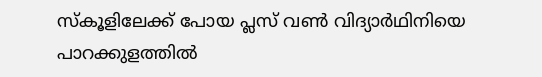സ്കൂളിലേക്ക് പോയ പ്ലസ് വൺ വിദ്യാർഥിനിയെ പാറക്കുളത്തിൽ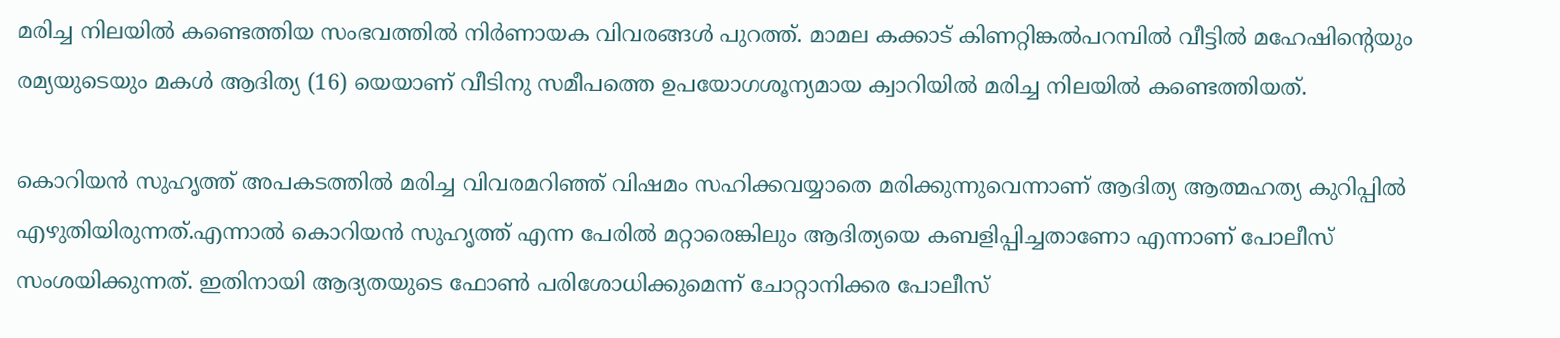മരിച്ച നിലയിൽ കണ്ടെത്തിയ സംഭവത്തിൽ നിർണായക വിവരങ്ങൾ പുറത്ത്. മാമല കക്കാട് കിണറ്റിങ്കൽപറമ്പിൽ വീട്ടിൽ മഹേഷിന്റെയും രമ്യയുടെയും മകൾ ആദിത്യ (16) യെയാണ് വീടിനു സമീപത്തെ ഉപയോഗശൂന്യമായ ക്വാറിയിൽ മരിച്ച നിലയിൽ കണ്ടെത്തിയത്.

കൊറിയൻ സുഹൃത്ത് അപകടത്തിൽ മരിച്ച വിവരമറിഞ്ഞ് വിഷമം സഹിക്കവയ്യാതെ മരിക്കുന്നുവെന്നാണ് ആദിത്യ ആത്മഹത്യ കുറിപ്പിൽ എഴുതിയിരുന്നത്.എന്നാൽ കൊറിയൻ സുഹൃത്ത് എന്ന പേരിൽ മറ്റാരെങ്കിലും ആദിത്യയെ കബളിപ്പിച്ചതാണോ എന്നാണ് പോലീസ് സംശയിക്കുന്നത്. ഇതിനായി ആദ്യതയുടെ ഫോൺ പരിശോധിക്കുമെന്ന് ചോറ്റാനിക്കര പോലീസ്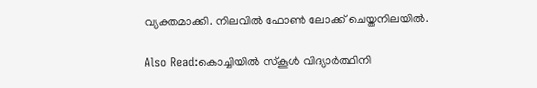വ്യക്തമാക്കി. നിലവിൽ ഫോൺ ലോക്ക് ചെയ്തനിലയിൽ.

Also Read:കൊച്ചിയിൽ സ്കൂൾ വിദ്യാർത്ഥിനി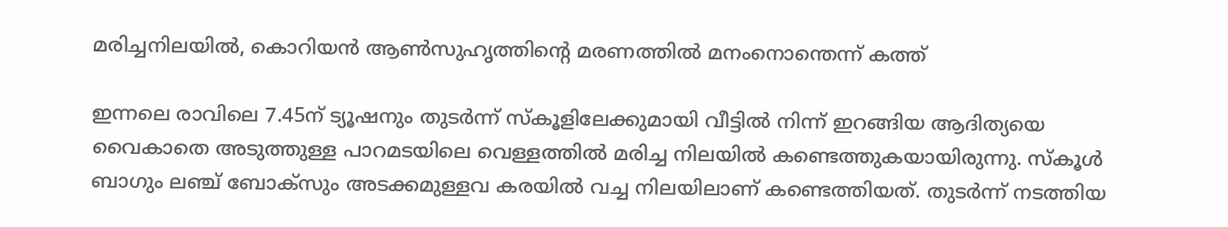മരിച്ചനിലയിൽ, കൊറിയൻ ആൺസുഹൃത്തിന്റെ മരണത്തിൽ മനംനൊന്തെന്ന് കത്ത്

ഇന്നലെ രാവിലെ 7.45ന് ട്യൂഷനും തുടർന്ന് സ്കൂളിലേക്കുമായി വീട്ടിൽ നിന്ന് ഇറങ്ങിയ ആദിത്യയെ വൈകാതെ അടുത്തുള്ള പാറമടയിലെ വെള്ളത്തിൽ മരിച്ച നിലയിൽ കണ്ടെത്തുകയായിരുന്നു. സ്കൂൾ ബാഗും ലഞ്ച് ബോക്സും അടക്കമുള്ളവ കരയിൽ വച്ച നിലയിലാണ് കണ്ടെത്തിയത്. തുടർന്ന് നടത്തിയ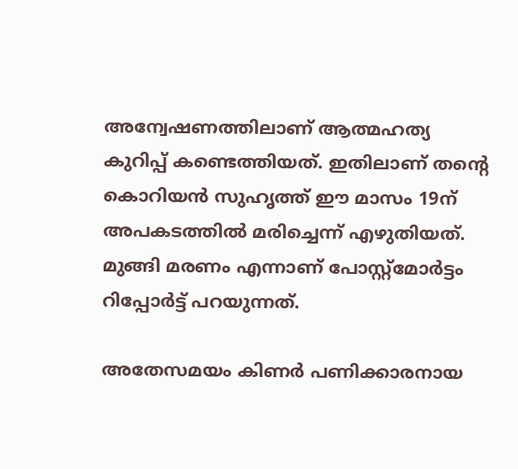അന്വേഷണത്തിലാണ് ആത്മഹത്യ കുറിപ്പ് കണ്ടെത്തിയത്. ഇതിലാണ് തന്റെ കൊറിയൻ സുഹൃത്ത് ഈ മാസം 19ന് അപകടത്തിൽ മരിച്ചെന്ന് എഴുതിയത്. മുങ്ങി മരണം എന്നാണ് പോസ്റ്റ്മോർട്ടം റിപ്പോർട്ട് പറയുന്നത്.

അതേസമയം കിണർ പണിക്കാരനായ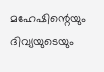മഹേഷിന്റെയും ദിവ്യയുടെയും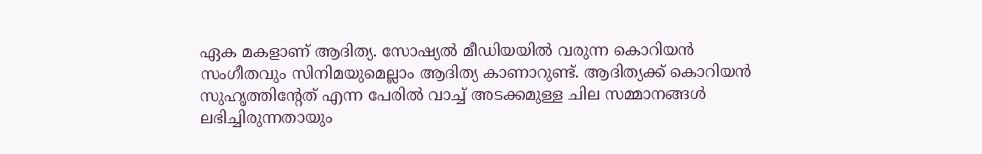ഏക മകളാണ് ആദിത്യ. സോഷ്യൽ മീഡിയയിൽ വരുന്ന കൊറിയൻ സംഗീതവും സിനിമയുമെല്ലാം ആദിത്യ കാണാറുണ്ട്. ആദിത്യക്ക് കൊറിയൻ സുഹൃത്തിന്റേത് എന്ന പേരിൽ വാച്ച് അടക്കമുള്ള ചില സമ്മാനങ്ങൾ ലഭിച്ചിരുന്നതായും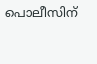പൊലീസിന്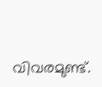വിവരമുണ്ട്.